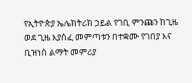የኢትዮጵያ ኤሌክትሪክ ኃይል የገቢ ምንጩን ከጊዜ ወደ ጊዜ እያሰፈ መምጣቱን በተቋሙ የገበያ እና ቢዝነስ ልማት መምሪያ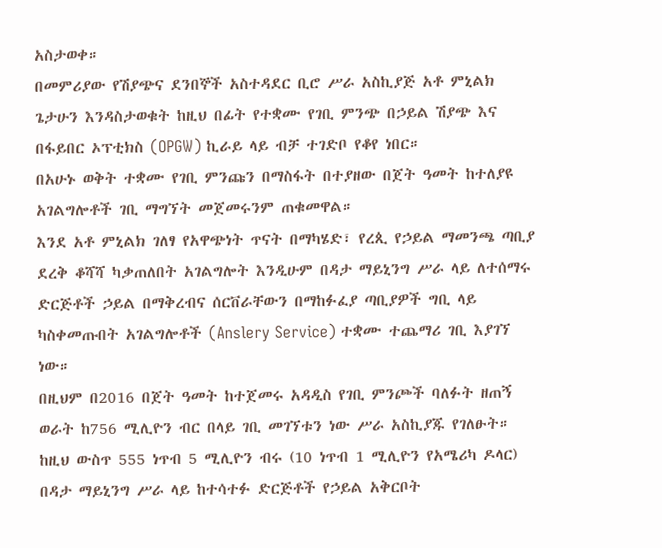አስታወቀ።
በመምሪያው የሽያጭና ደንበኞች አስተዳደር ቢሮ ሥራ አስኪያጅ አቶ ምኒልክ ጌታሁን እንዳስታወቁት ከዚህ በፊት የተቋሙ የገቢ ምንጭ በኃይል ሽያጭ እና በፋይበር ኦፕቲክስ (OPGW) ኪራይ ላይ ብቻ ተገድቦ የቆየ ነበር።
በአሁኑ ወቅት ተቋሙ የገቢ ምንጩን በማስፋት በተያዘው በጀት ዓመት ከተለያዩ አገልግሎቶች ገቢ ማግኘት መጀመሩንም ጠቁመዋል።
እንደ አቶ ምኒልክ ገለፃ የአዋጭነት ጥናት በማካሄድ፣ የረጲ የኃይል ማመንጫ ጣቢያ ደረቅ ቆሻሻ ካቃጠለበት አገልግሎት እንዲሁም በዳታ ማይኒንግ ሥራ ላይ ለተሰማሩ ድርጅቶች ኃይል በማቅረብና ሰርቨራቸውን በማከፉፈያ ጣቢያዎች ግቢ ላይ ካስቀመጡበት አገልግሎቶች (Anslery Service) ተቋሙ ተጨማሪ ገቢ እያገኘ ነው።
በዚህም በ2016 በጀት ዓመት ከተጀመሩ አዳዲስ የገቢ ምንጮች ባለፉት ዘጠኝ ወራት ከ756 ሚሊዮን ብር በላይ ገቢ መገኘቱን ነው ሥራ አስኪያጁ የገለፁት።
ከዚህ ውስጥ 555 ነጥብ 5 ሚሊዮን ብሩ (10 ነጥብ 1 ሚሊዮን የአሜሪካ ዶላር) በዳታ ማይኒንግ ሥራ ላይ ከተሳተፉ ድርጅቶች የኃይል አቅርቦት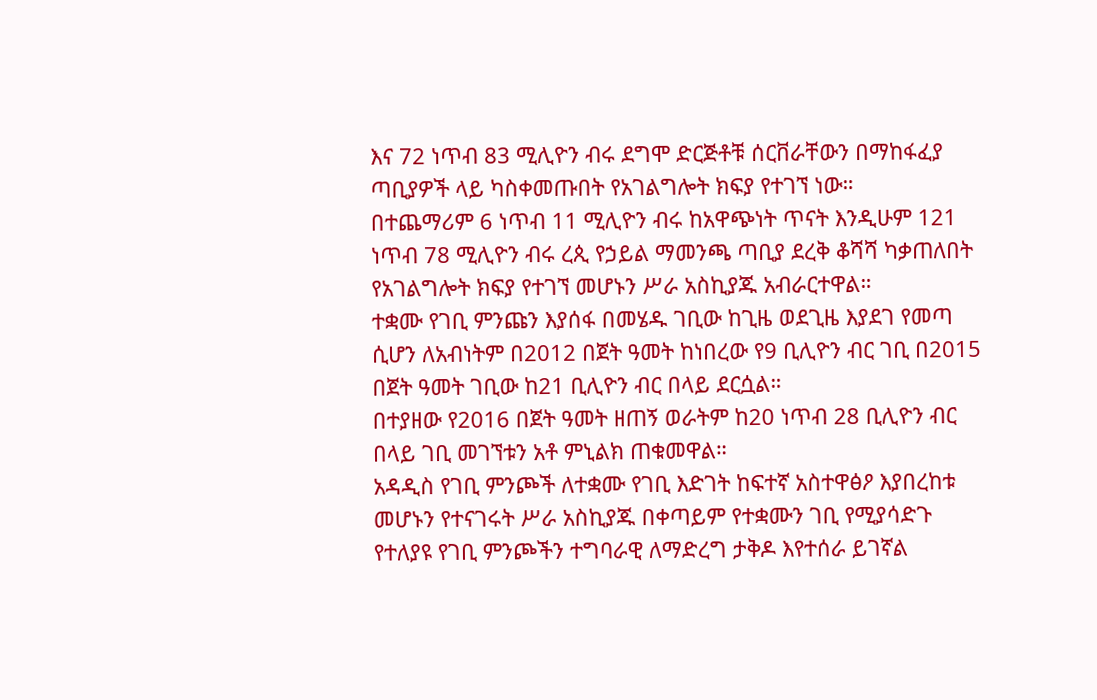እና 72 ነጥብ 83 ሚሊዮን ብሩ ደግሞ ድርጅቶቹ ሰርቨራቸውን በማከፋፈያ ጣቢያዎች ላይ ካስቀመጡበት የአገልግሎት ክፍያ የተገኘ ነው።
በተጨማሪም 6 ነጥብ 11 ሚሊዮን ብሩ ከአዋጭነት ጥናት እንዲሁም 121 ነጥብ 78 ሚሊዮን ብሩ ረጲ የኃይል ማመንጫ ጣቢያ ደረቅ ቆሻሻ ካቃጠለበት የአገልግሎት ክፍያ የተገኘ መሆኑን ሥራ አስኪያጁ አብራርተዋል።
ተቋሙ የገቢ ምንጩን እያሰፋ በመሄዱ ገቢው ከጊዜ ወደጊዜ እያደገ የመጣ ሲሆን ለአብነትም በ2012 በጀት ዓመት ከነበረው የ9 ቢሊዮን ብር ገቢ በ2015 በጀት ዓመት ገቢው ከ21 ቢሊዮን ብር በላይ ደርሷል።
በተያዘው የ2016 በጀት ዓመት ዘጠኝ ወራትም ከ20 ነጥብ 28 ቢሊዮን ብር በላይ ገቢ መገኘቱን አቶ ምኒልክ ጠቁመዋል።
አዳዲስ የገቢ ምንጮች ለተቋሙ የገቢ እድገት ከፍተኛ አስተዋፅዖ እያበረከቱ መሆኑን የተናገሩት ሥራ አስኪያጁ በቀጣይም የተቋሙን ገቢ የሚያሳድጉ የተለያዩ የገቢ ምንጮችን ተግባራዊ ለማድረግ ታቅዶ እየተሰራ ይገኛል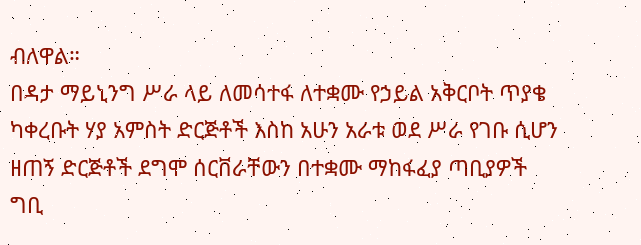ብለዋል።
በዳታ ማይኒንግ ሥራ ላይ ለመሳተፋ ለተቋሙ የኃይል አቅርቦት ጥያቄ ካቀረቡት ሃያ አምስት ድርጅቶች እስከ አሁን አራቱ ወደ ሥራ የገቡ ሲሆን ዘጠኝ ድርጅቶች ደግሞ ሰርቨራቸውን በተቋሙ ማከፋፈያ ጣቢያዎች ግቢ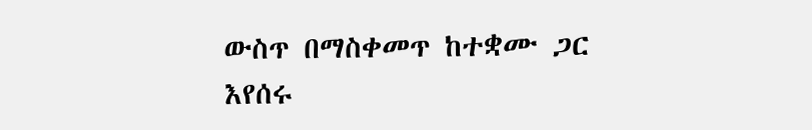ውስጥ በማስቀመጥ ከተቋሙ ጋር እየሰሩ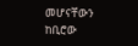መሆናቸውን ከቢሮው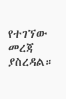የተገኘው መረጃ ያስረዳል።